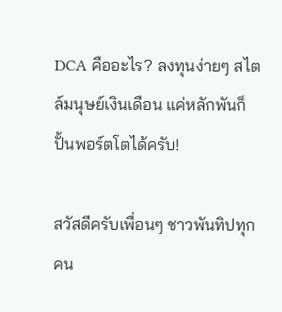DCA คืออะไร? ลงทุนง่ายๆ สไตล์มนุษย์เงินเดือน แค่หลักพันก็ปั้นพอร์ตโตได้ครับ!

สวัสดีครับเพื่อนๆ ชาวพันทิปทุกคน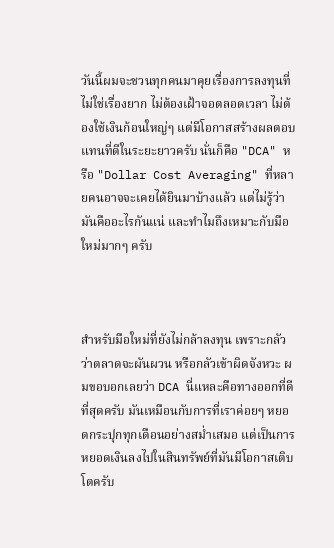วันนี้ผมจะชวนทุกคนมาคุยเรื่องการลงทุนที่ไม่ใช่เรื่องยาก ไม่ต้องเฝ้าจอตลอดเวลา ไม่ต้องใช้เงินก้อนใหญ่ๆ แต่มีโอกาสสร้างผลตอบแทนที่ดีในระยะยาวครับ นั่นก็คือ "DCA" หรือ "Dollar Cost Averaging" ที่หลายคนอาจจะเคยได้ยินมาบ้างแล้ว แต่ไม่รู้ว่ามันคืออะไรกันแน่ และทำไมถึงเหมาะกับมือใหม่มากๆ ครับ



สำหรับมือใหม่ที่ยังไม่กล้าลงทุน เพราะกลัวว่าตลาดจะผันผวน หรือกลัวเข้าผิดจังหวะ ผมขอบอกเลยว่า DCA นี่แหละคือทางออกที่ดีที่สุดครับ มันเหมือนกับการที่เราค่อยๆ หยอดกระปุกทุกเดือนอย่างสม่ำเสมอ แต่เป็นการหยอดเงินลงไปในสินทรัพย์ที่มันมีโอกาสเติบโตครับ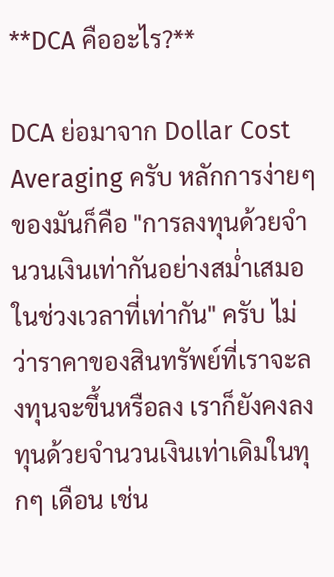**DCA คืออะไร?**

DCA ย่อมาจาก Dollar Cost Averaging ครับ หลักการง่ายๆ ของมันก็คือ "การลงทุนด้วยจำนวนเงินเท่ากันอย่างสม่ำเสมอ ในช่วงเวลาที่เท่ากัน" ครับ ไม่ว่าราคาของสินทรัพย์ที่เราจะลงทุนจะขึ้นหรือลง เราก็ยังคงลงทุนด้วยจำนวนเงินเท่าเดิมในทุกๆ เดือน เช่น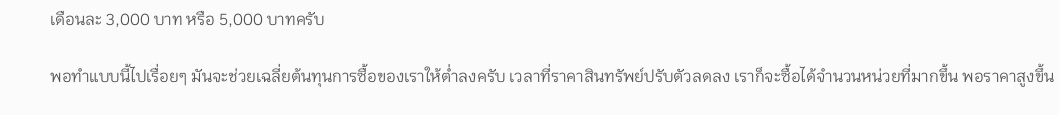เดือนละ 3,000 บาท หรือ 5,000 บาทครับ

พอทำแบบนี้ไปเรื่อยๆ มันจะช่วยเฉลี่ยต้นทุนการซื้อของเราให้ต่ำลงครับ เวลาที่ราคาสินทรัพย์ปรับตัวลดลง เราก็จะซื้อได้จำนวนหน่วยที่มากขึ้น พอราคาสูงขึ้น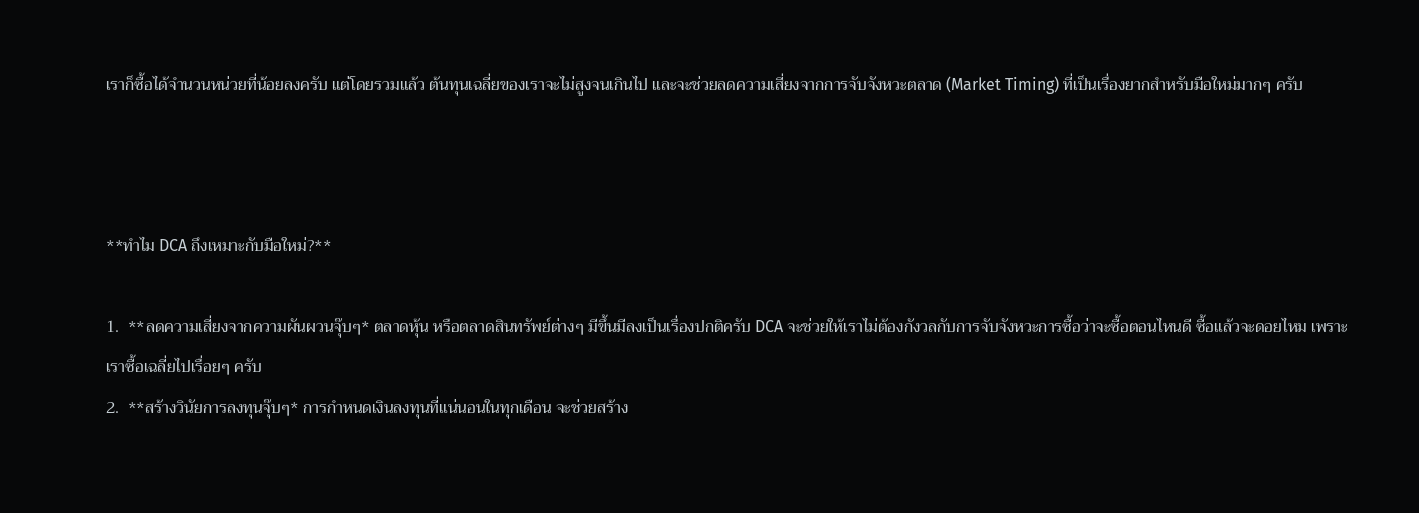เราก็ซื้อได้จำนวนหน่วยที่น้อยลงครับ แต่โดยรวมแล้ว ต้นทุนเฉลี่ยของเราจะไม่สูงจนเกินไป และจะช่วยลดความเสี่ยงจากการจับจังหวะตลาด (Market Timing) ที่เป็นเรื่องยากสำหรับมือใหม่มากๆ ครับ



**ทำไม DCA ถึงเหมาะกับมือใหม่?**

1.  **ลดความเสี่ยงจากความผันผวนจุ๊บๆ* ตลาดหุ้น หรือตลาดสินทรัพย์ต่างๆ มีขึ้นมีลงเป็นเรื่องปกติครับ DCA จะช่วยให้เราไม่ต้องกังวลกับการจับจังหวะการซื้อว่าจะซื้อตอนไหนดี ซื้อแล้วจะดอยไหม เพราะเราซื้อเฉลี่ยไปเรื่อยๆ ครับ
2.  **สร้างวินัยการลงทุนจุ๊บๆ* การกำหนดเงินลงทุนที่แน่นอนในทุกเดือน จะช่วยสร้าง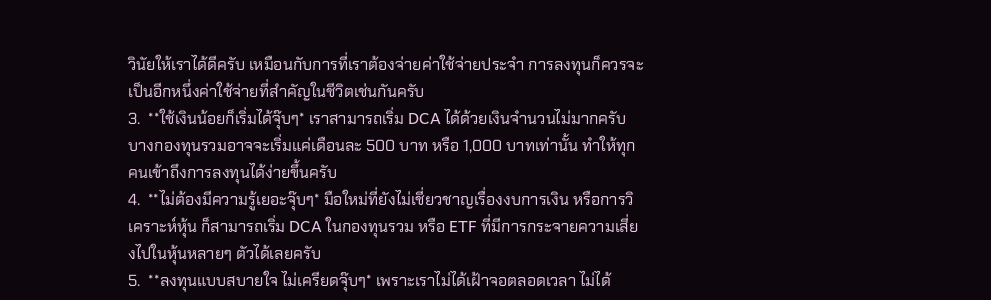วินัยให้เราได้ดีครับ เหมือนกับการที่เราต้องจ่ายค่าใช้จ่ายประจำ การลงทุนก็ควรจะเป็นอีกหนึ่งค่าใช้จ่ายที่สำคัญในชีวิตเช่นกันครับ
3.  **ใช้เงินน้อยก็เริ่มได้จุ๊บๆ* เราสามารถเริ่ม DCA ได้ด้วยเงินจำนวนไม่มากครับ บางกองทุนรวมอาจจะเริ่มแค่เดือนละ 500 บาท หรือ 1,000 บาทเท่านั้น ทำให้ทุกคนเข้าถึงการลงทุนได้ง่ายขึ้นครับ
4.  **ไม่ต้องมีความรู้เยอะจุ๊บๆ* มือใหม่ที่ยังไม่เชี่ยวชาญเรื่องงบการเงิน หรือการวิเคราะห์หุ้น ก็สามารถเริ่ม DCA ในกองทุนรวม หรือ ETF ที่มีการกระจายความเสี่ยงไปในหุ้นหลายๆ ตัวได้เลยครับ
5.  **ลงทุนแบบสบายใจ ไม่เครียดจุ๊บๆ* เพราะเราไม่ได้เฝ้าจอตลอดเวลา ไม่ได้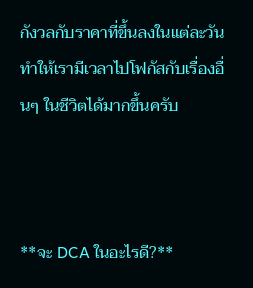กังวลกับราคาที่ขึ้นลงในแต่ละวัน ทำให้เรามีเวลาไปโฟกัสกับเรื่องอื่นๆ ในชีวิตได้มากขึ้นครับ



**จะ DCA ในอะไรดี?**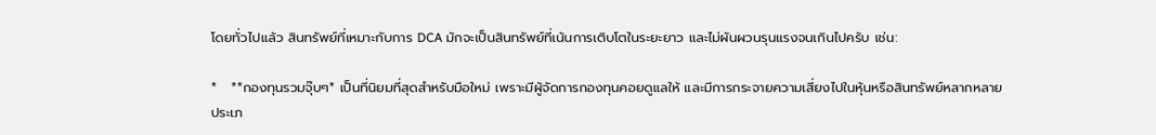โดยทั่วไปแล้ว สินทรัพย์ที่เหมาะกับการ DCA มักจะเป็นสินทรัพย์ที่เน้นการเติบโตในระยะยาว และไม่ผันผวนรุนแรงจนเกินไปครับ เช่น:

*   **กองทุนรวมจุ๊บๆ* เป็นที่นิยมที่สุดสำหรับมือใหม่ เพราะมีผู้จัดการกองทุนคอยดูแลให้ และมีการกระจายความเสี่ยงไปในหุ้นหรือสินทรัพย์หลากหลายประเภ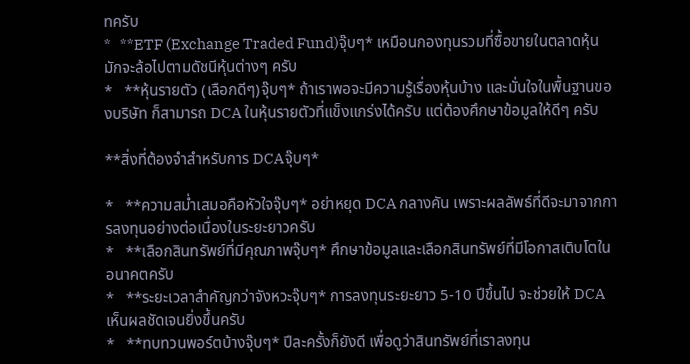ทครับ
*   **ETF (Exchange Traded Fund)จุ๊บๆ* เหมือนกองทุนรวมที่ซื้อขายในตลาดหุ้น มักจะล้อไปตามดัชนีหุ้นต่างๆ ครับ
*   **หุ้นรายตัว (เลือกดีๆ)จุ๊บๆ* ถ้าเราพอจะมีความรู้เรื่องหุ้นบ้าง และมั่นใจในพื้นฐานของบริษัท ก็สามารถ DCA ในหุ้นรายตัวที่แข็งแกร่งได้ครับ แต่ต้องศึกษาข้อมูลให้ดีๆ ครับ

**สิ่งที่ต้องจำสำหรับการ DCAจุ๊บๆ*

*   **ความสม่ำเสมอคือหัวใจจุ๊บๆ* อย่าหยุด DCA กลางคัน เพราะผลลัพธ์ที่ดีจะมาจากการลงทุนอย่างต่อเนื่องในระยะยาวครับ
*   **เลือกสินทรัพย์ที่มีคุณภาพจุ๊บๆ* ศึกษาข้อมูลและเลือกสินทรัพย์ที่มีโอกาสเติบโตในอนาคตครับ
*   **ระยะเวลาสำคัญกว่าจังหวะจุ๊บๆ* การลงทุนระยะยาว 5-10 ปีขึ้นไป จะช่วยให้ DCA เห็นผลชัดเจนยิ่งขึ้นครับ
*   **ทบทวนพอร์ตบ้างจุ๊บๆ* ปีละครั้งก็ยังดี เพื่อดูว่าสินทรัพย์ที่เราลงทุน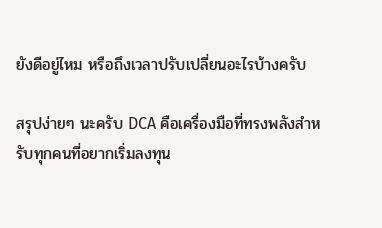ยังดีอยู่ไหม หรือถึงเวลาปรับเปลี่ยนอะไรบ้างครับ

สรุปง่ายๆ นะครับ DCA คือเครื่องมือที่ทรงพลังสำหรับทุกคนที่อยากเริ่มลงทุน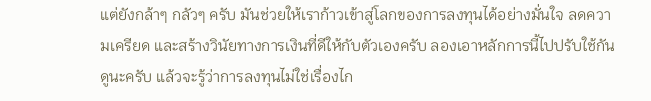แต่ยังกล้าๆ กลัวๆ ครับ มันช่วยให้เราก้าวเข้าสู่โลกของการลงทุนได้อย่างมั่นใจ ลดความเครียด และสร้างวินัยทางการเงินที่ดีให้กับตัวเองครับ ลองเอาหลักการนี้ไปปรับใช้กันดูนะครับ แล้วจะรู้ว่าการลงทุนไม่ใช่เรื่องไก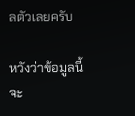ลตัวเลยครับ

หวังว่าข้อมูลนี้จะ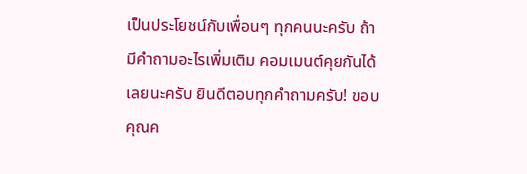เป็นประโยชน์กับเพื่อนๆ ทุกคนนะครับ ถ้ามีคำถามอะไรเพิ่มเติม คอมเมนต์คุยกันได้เลยนะครับ ยินดีตอบทุกคำถามครับ! ขอบคุณค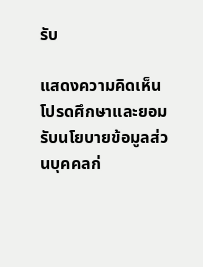รับ

แสดงความคิดเห็น
โปรดศึกษาและยอมรับนโยบายข้อมูลส่วนบุคคลก่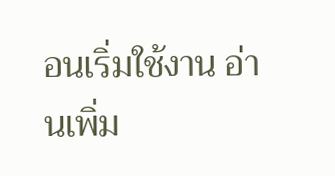อนเริ่มใช้งาน อ่านเพิ่ม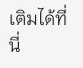เติมได้ที่นี่